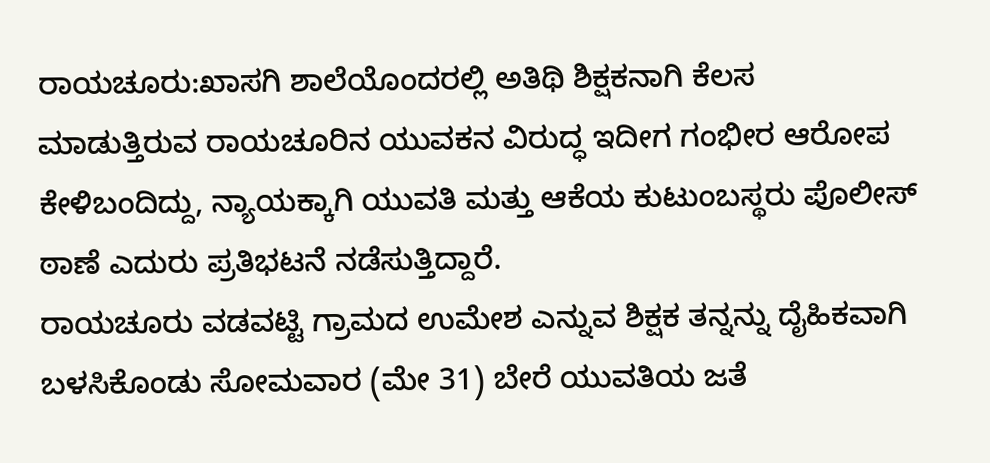ರಾಯಚೂರು:ಖಾಸಗಿ ಶಾಲೆಯೊಂದರಲ್ಲಿ ಅತಿಥಿ ಶಿಕ್ಷಕನಾಗಿ ಕೆಲಸ ಮಾಡುತ್ತಿರುವ ರಾಯಚೂರಿನ ಯುವಕನ ವಿರುದ್ಧ ಇದೀಗ ಗಂಭೀರ ಆರೋಪ ಕೇಳಿಬಂದಿದ್ದು, ನ್ಯಾಯಕ್ಕಾಗಿ ಯುವತಿ ಮತ್ತು ಆಕೆಯ ಕುಟುಂಬಸ್ಥರು ಪೊಲೀಸ್‌ ಠಾಣೆ ಎದುರು ಪ್ರತಿಭಟನೆ ನಡೆಸುತ್ತಿದ್ದಾರೆ.
ರಾಯಚೂರು ವಡವಟ್ಟಿ ಗ್ರಾಮದ ಉಮೇಶ ಎನ್ನುವ ಶಿಕ್ಷಕ ತನ್ನನ್ನು ದೈಹಿಕವಾಗಿ ಬಳಸಿಕೊಂಡು ಸೋಮವಾರ (ಮೇ 31) ಬೇರೆ ಯುವತಿಯ ಜತೆ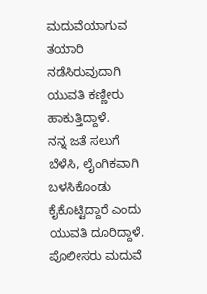ಮದುವೆಯಾಗುವ ತಯಾರಿ ನಡೆಸಿರುವುದಾಗಿ ಯುವತಿ ಕಣ್ಣೀರು ಹಾಕುತ್ತಿದ್ದಾಳೆ.
ನನ್ನ ಜತೆ ಸಲುಗೆ ಬೆಳೆಸಿ, ಲೈಂಗಿಕವಾಗಿ ಬಳಸಿಕೊಂಡು ಕೈಕೊಟ್ಟಿದ್ದಾರೆ ಎಂದು ಯುವತಿ ದೂರಿದ್ದಾಳೆ.
ಪೊಲೀಸರು ಮದುವೆ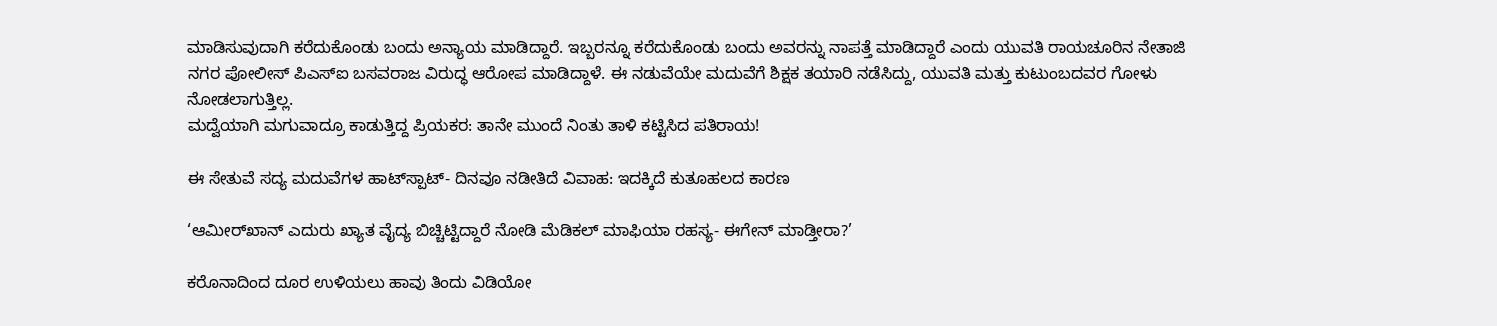ಮಾಡಿಸುವುದಾಗಿ ಕರೆದುಕೊಂಡು ಬಂದು ಅನ್ಯಾಯ ಮಾಡಿದ್ದಾರೆ. ಇಬ್ಬರನ್ನೂ ಕರೆದುಕೊಂಡು ಬಂದು ಅವರನ್ನು ನಾಪತ್ತೆ ಮಾಡಿದ್ದಾರೆ ಎಂದು ಯುವತಿ ರಾಯಚೂರಿನ ನೇತಾಜಿ ನಗರ ಪೋಲೀಸ್ ಪಿಎಸ್ಐ ಬಸವರಾಜ ವಿರುದ್ಧ ಆರೋಪ ಮಾಡಿದ್ದಾಳೆ. ಈ ನಡುವೆಯೇ ಮದುವೆಗೆ ಶಿಕ್ಷಕ ತಯಾರಿ ನಡೆಸಿದ್ದು, ಯುವತಿ ಮತ್ತು ಕುಟುಂಬದವರ ಗೋಳು ನೋಡಲಾಗುತ್ತಿಲ್ಲ.
ಮದ್ವೆಯಾಗಿ ಮಗುವಾದ್ರೂ ಕಾಡುತ್ತಿದ್ದ ಪ್ರಿಯಕರ: ತಾನೇ ಮುಂದೆ ನಿಂತು ತಾಳಿ ಕಟ್ಟಿಸಿದ ಪತಿರಾಯ!

ಈ ಸೇತುವೆ ಸದ್ಯ ಮದುವೆಗಳ ಹಾಟ್‌ಸ್ಪಾಟ್‌- ದಿನವೂ ನಡೀತಿದೆ ವಿವಾಹ: ಇದಕ್ಕಿದೆ ಕುತೂಹಲದ ಕಾರಣ

‘ಆಮೀರ್‌ಖಾನ್‌ ಎದುರು ಖ್ಯಾತ ವೈದ್ಯ ಬಿಚ್ಚಿಟ್ಟಿದ್ದಾರೆ ನೋಡಿ ಮೆಡಿಕಲ್‌ ಮಾಫಿಯಾ ರಹಸ್ಯ- ಈಗೇನ್‌ ಮಾಡ್ತೀರಾ?’

ಕರೊನಾದಿಂದ ದೂರ ಉಳಿಯಲು ಹಾವು ತಿಂದು ವಿಡಿಯೋ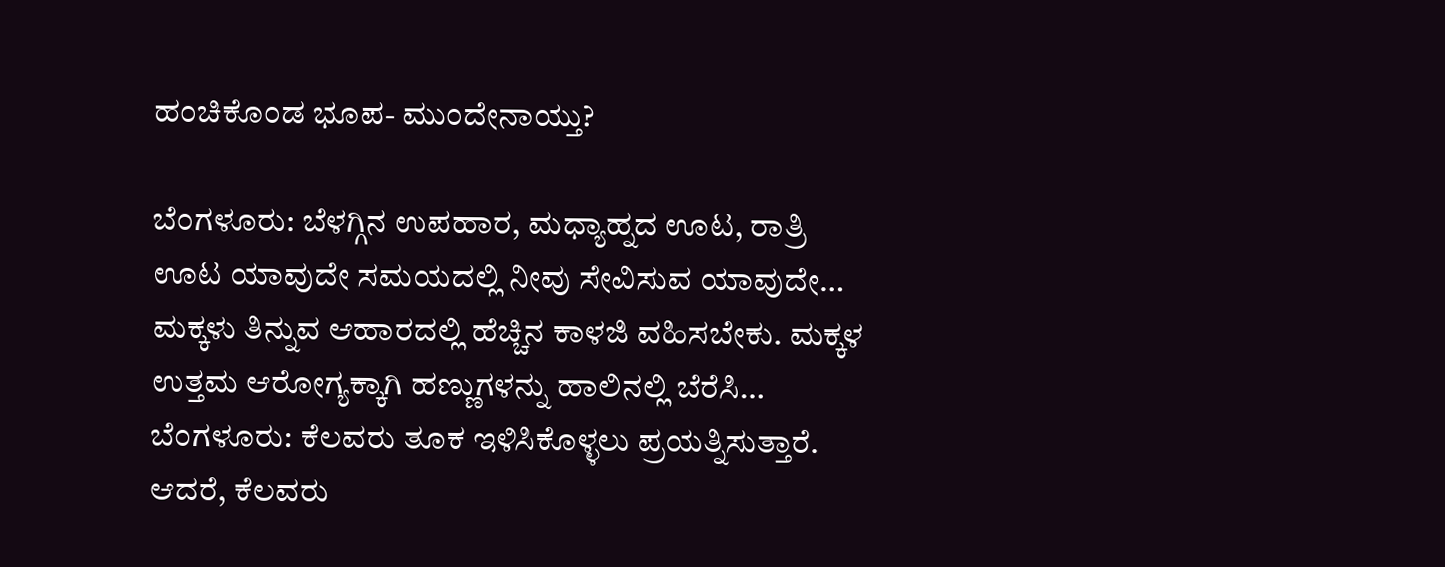ಹಂಚಿಕೊಂಡ ಭೂಪ- ಮುಂದೇನಾಯ್ತು?

ಬೆಂಗಳೂರು: ಬೆಳಗ್ಗಿನ ಉಪಹಾರ, ಮಧ್ಯಾಹ್ನದ ಊಟ, ರಾತ್ರಿ ಊಟ ಯಾವುದೇ ಸಮಯದಲ್ಲಿ ನೀವು ಸೇವಿಸುವ ಯಾವುದೇ…
ಮಕ್ಕಳು ತಿನ್ನುವ ಆಹಾರದಲ್ಲಿ ಹೆಚ್ಚಿನ ಕಾಳಜಿ ವಹಿಸಬೇಕು. ಮಕ್ಕಳ ಉತ್ತಮ ಆರೋಗ್ಯಕ್ಕಾಗಿ ಹಣ್ಣುಗಳನ್ನು ಹಾಲಿನಲ್ಲಿ ಬೆರೆಸಿ…
ಬೆಂಗಳೂರು: ಕೆಲವರು ತೂಕ ಇಳಿಸಿಕೊಳ್ಳಲು ಪ್ರಯತ್ನಿಸುತ್ತಾರೆ. ಆದರೆ, ಕೆಲವರು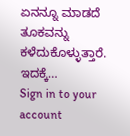ಏನನ್ನೂ ಮಾಡದೆ ತೂಕವನ್ನು ಕಳೆದುಕೊಳ್ಳುತ್ತಾರೆ. ಇದಕ್ಕೆ…
Sign in to your account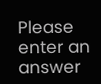Please enter an answer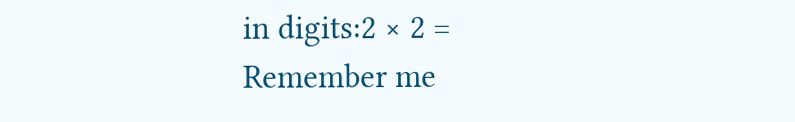in digits:2 × 2 =
Remember me